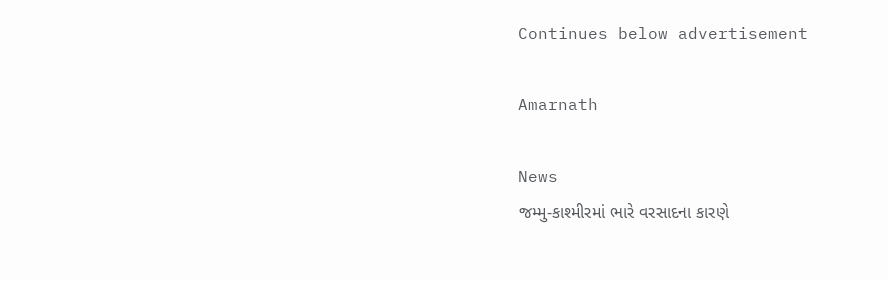Continues below advertisement

Amarnath

News
જમ્મુ-કાશ્મીરમાં ભારે વરસાદના કારણે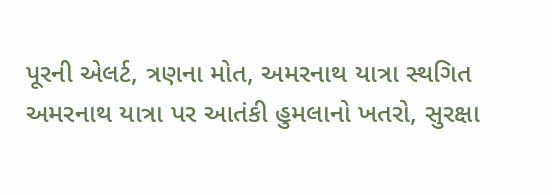પૂરની એલર્ટ, ત્રણના મોત, અમરનાથ યાત્રા સ્થગિત
અમરનાથ યાત્રા પર આતંકી હુમલાનો ખતરો, સુરક્ષા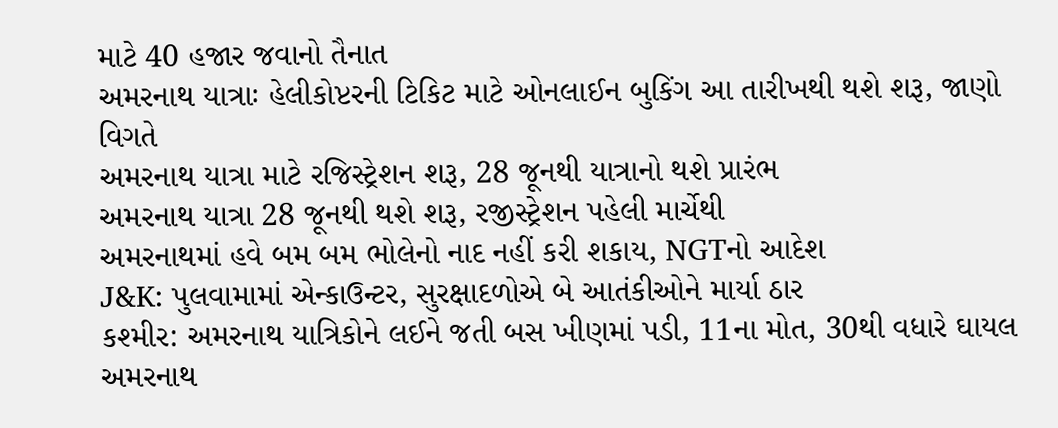માટે 40 હજાર જવાનો તૈનાત
અમરનાથ યાત્રાઃ હેલીકોપ્ટરની ટિકિટ માટે ઓનલાઈન બુકિંગ આ તારીખથી થશે શરૂ, જાણો વિગતે
અમરનાથ યાત્રા માટે રજિસ્ટ્રેશન શરૂ, 28 જૂનથી યાત્રાનો થશે પ્રારંભ
અમરનાથ યાત્રા 28 જૂનથી થશે શરૂ, રજીસ્ટ્રેશન પહેલી માર્ચેથી
અમરનાથમાં હવે બમ બમ ભોલેનો નાદ નહીં કરી શકાય, NGTનો આદેશ
J&K: પુલવામામાં એન્કાઉન્ટર, સુરક્ષાદળોએ બે આતંકીઓને માર્યા ઠાર
કશ્મીર: અમરનાથ યાત્રિકોને લઈને જતી બસ ખીણમાં પડી, 11ના મોત, 30થી વધારે ઘાયલ
અમરનાથ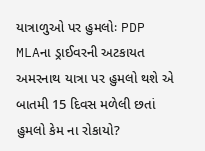યાત્રાળુઓ પર હુમલોઃ PDP MLAના ડ્રાઈવરની અટકાયત
અમરનાથ યાત્રા પર હુમલો થશે એ બાતમી 15 દિવસ મળેલી છતાં હુમલો કેમ ના રોકાયો?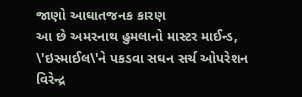જાણો આઘાતજનક કારણ
આ છે અમરનાથ હુમલાનો માસ્ટર માઈન્ડ, \'ઇસ્માઈલ\'ને પકડવા સઘન સર્ચ ઓપરેશન
વિરેન્દ્ર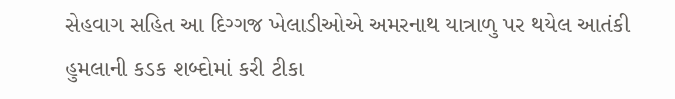સેહવાગ સહિત આ દિગ્ગજ ખેલાડીઓએ અમરનાથ યાત્રાળુ પર થયેલ આતંકી હુમલાની કડક શબ્દોમાં કરી ટીકા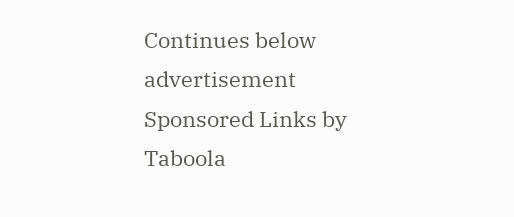Continues below advertisement
Sponsored Links by Taboola